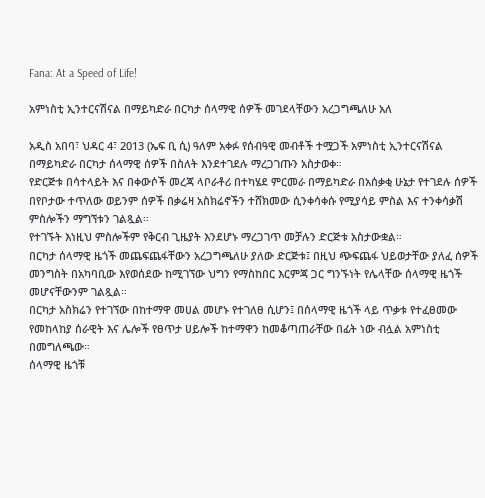Fana: At a Speed of Life!

አምነስቲ ኢንተርናሽናል በማይካድራ በርካታ ሰላማዊ ሰዎች መገደላቸውን አረጋግጫለሁ አለ

አዲስ አበባ፣ ህዳር 4፣ 2013 (ኤፍ ቢ ሲ) ዓለም አቀፉ የሰብዓዊ መብቶች ተሟጋች አምነስቲ ኢንተርናሽናል በማይካድራ በርካታ ሰላማዊ ሰዎች በስለት እንደተገደሉ ማረጋገጡን አስታወቀ።
የድርጅቱ በሳተላይት እና በቀውሶች መረጃ ላቦራቶሪ በተካሄደ ምርመራ በማይካድራ በአሰቃቂ ሁኔታ የተገደሉ ሰዎች በየቦታው ተጥለው ወይንም ሰዎች በቃሬዛ አስክሬኖችን ተሸክመው ሲንቀሳቀሱ የሚያሳይ ምስል እና ተንቀሳቃሽ ምስሎችን ማግኘቱን ገልጿል።
የተገኙት እነዚህ ምስሎችም የቅርብ ጊዜያት እንደሆኑ ማረጋገጥ መቻሉን ድርጅቱ አስታውቋል።
በርካታ ሰላማዊ ዜጎች መጨፍጨፋቸውን አረጋግጫለሁ ያለው ድርጅቱ፤ በዚህ ጭፍጨፋ ህይወታቸው ያለፈ ሰዎች መንግስት በአካባቢው እየወሰደው ከሚገኘው ህግን የማስከበር እርምጃ ጋር ግንኙነት የሌላቸው ሰላማዊ ዜጎች መሆናቸውንም ገልጿል።
በርካታ አስክሬን የተገኘው በከተማዋ መሀል መሆኑ የተገለፀ ሲሆን፤ በሰላማዊ ዜጎች ላይ ጥቃቱ የተፈፀመው የመከላከያ ሰራዊት እና ሌሎች የፀጥታ ሀይሎች ከተማዋን ከመቆጣጠራቸው በፊት ነው ብሏል አምነስቲ በመግለጫው።
ሰላማዊ ዜጎቹ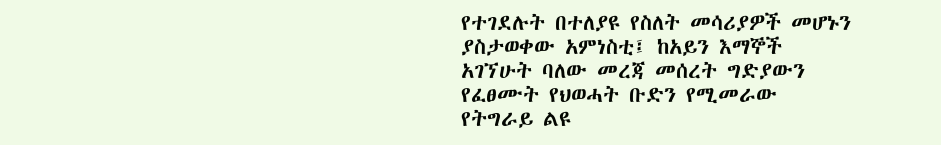የተገደሉት በተለያዩ የስለት መሳሪያዎች መሆኑን ያስታወቀው አምነስቲ፤ ከአይን እማኞች አገኘሁት ባለው መረጃ መሰረት ግድያውን የፈፀሙት የህወሓት ቡድን የሚመራው የትግራይ ልዩ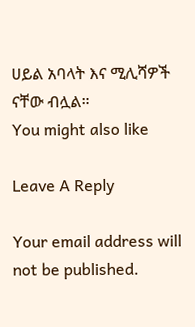ሀይል አባላት እና ሚሊሻዎች ናቸው ብሏል።
You might also like

Leave A Reply

Your email address will not be published.